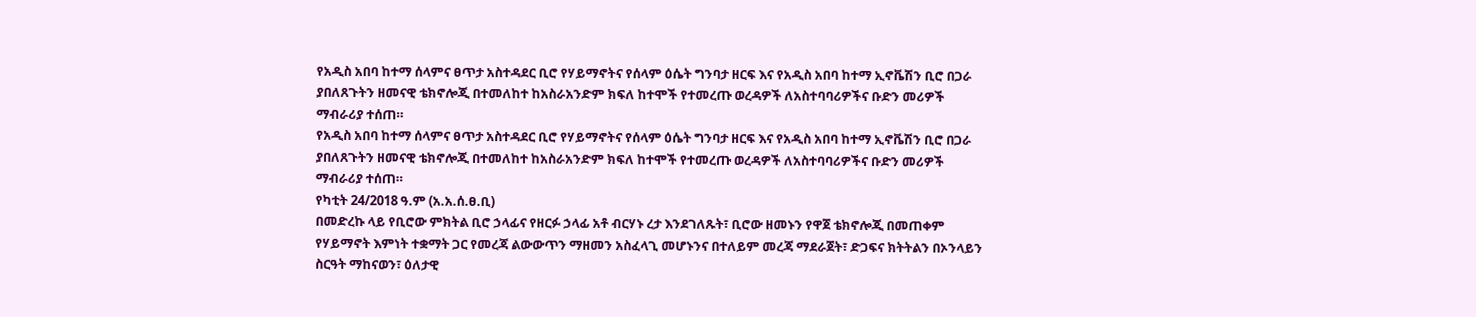የአዲስ አበባ ከተማ ሰላምና ፀጥታ አስተዳደር ቢሮ የሃይማኖትና የሰላም ዕሴት ግንባታ ዘርፍ እና የአዲስ አበባ ከተማ ኢኖቬሽን ቢሮ በጋራ ያበለጸጉትን ዘመናዊ ቴክኖሎጂ በተመለከተ ከአስራአንድም ክፍለ ከተሞች የተመረጡ ወረዳዎች ለአስተባባሪዎችና ቡድን መሪዎች ማብራሪያ ተሰጠ።
የአዲስ አበባ ከተማ ሰላምና ፀጥታ አስተዳደር ቢሮ የሃይማኖትና የሰላም ዕሴት ግንባታ ዘርፍ እና የአዲስ አበባ ከተማ ኢኖቬሽን ቢሮ በጋራ ያበለጸጉትን ዘመናዊ ቴክኖሎጂ በተመለከተ ከአስራአንድም ክፍለ ከተሞች የተመረጡ ወረዳዎች ለአስተባባሪዎችና ቡድን መሪዎች ማብራሪያ ተሰጠ።
የካቲት 24/2018 ዓ.ም (አ.አ.ሰ.ፀ.ቢ)
በመድረኩ ላይ የቢሮው ምክትል ቢሮ ኃላፊና የዘርፉ ኃላፊ አቶ ብርሃኑ ረታ እንደገለጹት፣ ቢሮው ዘመኑን የዋጀ ቴክኖሎጂ በመጠቀም የሃይማኖት እምነት ተቋማት ጋር የመረጃ ልውውጥን ማዘመን አስፈላጊ መሆኑንና በተለይም መረጃ ማደራጀት፣ ድጋፍና ክትትልን በኦንላይን ስርዓት ማከናወን፣ ዕለታዊ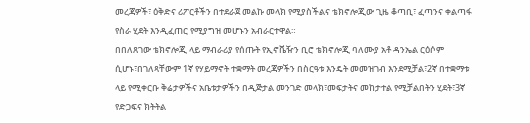መረጃዎች፣ ዕቅድና ሪፖርቶችን በተደራጀ መልኩ መላክ የሚያስችልና ቴክኖሎጂው ጊዜ ቆጣቢ፣ ፈጣንና ቀልጣፋ የስራ ሂደት እንዲፈጠር የሚያግዝ መሆኑን አብራርተዋል።
በበለጸገው ቴክኖሎጂ ላይ ማብራሪያ የሰጡት የኢኖቬዥን ቢሮ ቴክኖሎጂ ባለሙያ አቶ ዳንኤል ርዕሶም ሲሆኑ፣በገለጻቸውም 1ኛ የሃይማኖት ተቋማት መረጃዎችን በስርዓቱ እንዴት መመዝገብ እንደሚቻል፣2ኛ በተቋማቱ ላይ የሚቀርቡ ቅሬታዎችና አቤቱታዎችን በዲጅታል መንገድ መላክ፣መፍታትና መከታተል የሚቻልበትን ሂደት፣3ኛ የድጋፍና ክትትል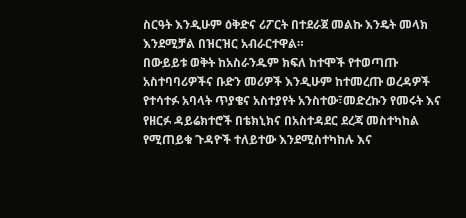ስርዓት እንዲሁም ዕቅድና ሪፖርት በተደራጀ መልኩ እንዴት መላክ እንደሚቻል በዝርዝር አብራርተዋል።
በውይይቱ ወቅት ከአስራንዱም ክፍለ ከተሞች የተወጣጡ አስተባባሪዎችና ቡድን መሪዎች እንዲሁም ከተመረጡ ወረዳዎች የተሳተፉ አባላት ጥያቄና አስተያየት አንስተው፣መድረኩን የመሩት እና የዘርፉ ዳይሬክተሮች በቴክኒክና በአስተዳደር ደረጃ መስተካከል የሚጠይቁ ጉዳዮች ተለይተው እንደሚስተካከሉ እና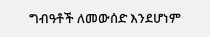ግብዓቶች ለመውሰድ እንደሆነም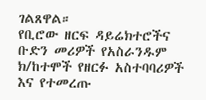ገልጸዋል።
የቢሮው ዘርፍ ዳይሬክተሮችና ቡድን መሪዎች የአስራንዱም ክ/ከተሞች የዘርፉ አስተባባሪዎች እና የተመረጡ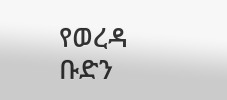የወረዳ ቡድን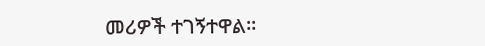መሪዎች ተገኝተዋል።